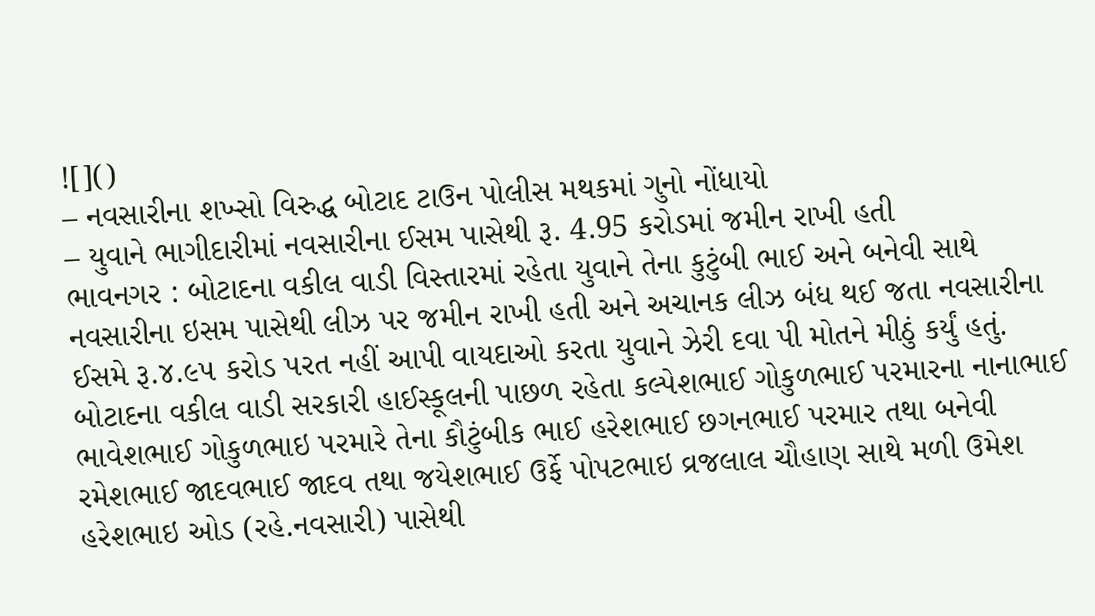![]()
– નવસારીના શખ્સો વિરુદ્ધ બોટાદ ટાઉન પોલીસ મથકમાં ગુનો નોંધાયો
– યુવાને ભાગીદારીમાં નવસારીના ઈસમ પાસેથી રૂ. 4.95 કરોડમાં જમીન રાખી હતી
ભાવનગર : બોટાદના વકીલ વાડી વિસ્તારમાં રહેતા યુવાને તેના કુટુંબી ભાઈ અને બનેવી સાથે નવસારીના ઇસમ પાસેથી લીઝ પર જમીન રાખી હતી અને અચાનક લીઝ બંધ થઈ જતા નવસારીના ઈસમે રૂ.૪.૯૫ કરોડ પરત નહીં આપી વાયદાઓ કરતા યુવાને ઝેરી દવા પી મોતને મીઠું કર્યું હતું.
બોટાદના વકીલ વાડી સરકારી હાઈસ્કૂલની પાછળ રહેતા કલ્પેશભાઈ ગોકુળભાઈ પરમારના નાનાભાઈ ભાવેશભાઈ ગોકુળભાઇ પરમારે તેના કૌટુંબીક ભાઈ હરેશભાઈ છગનભાઈ પરમાર તથા બનેવી રમેશભાઈ જાદવભાઈ જાદવ તથા જયેશભાઈ ઉર્ફે પોપટભાઇ વ્રજલાલ ચૌહાણ સાથે મળી ઉમેશ હરેશભાઇ ઓડ (રહે.નવસારી) પાસેથી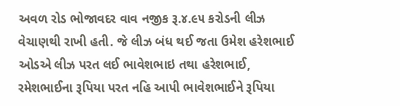અવળ રોડ ભોજાવદર વાવ નજીક રૂ.૪.૯૫ કરોડની લીઝ વેચાણથી રાખી હતી. જે લીઝ બંધ થઈ જતા ઉમેશ હરેશભાઈ ઓડએ લીઝ પરત લઈ ભાવેશભાઇ તથા હરેશભાઈ, રમેશભાઈના રૂપિયા પરત નહિ આપી ભાવેશભાઈને રૂપિયા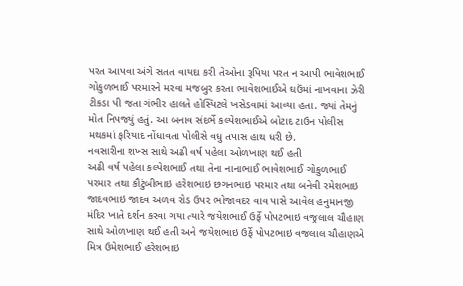પરત આપવા અંગે સતત વાયદા કરી તેઓના રૂપિયા પરત ન આપી ભાવેશભાઈ ગોકુળભાઈ પરમારને મરવા મજબુર કરતા ભાવેશભાઈએ ઘઉંમાં નાખવાના ઝેરી ટીકડા પી જતા ગંભીર હાલતે હોસ્પિટલે ખસેડવામાં આવ્યા હતા. જ્યાં તેમનું મોત નિપજ્યું હતું. આ બનાવ સંદર્ભે કલ્પેશભાઈએ બોટાદ ટાઉન પોલીસ મથકમાં ફરિયાદ નોંધાવતા પોલીસે વધુ તપાસ હાથ ધરી છે.
નવસારીના શખ્સ સાથે અઢી વર્ષ પહેલા ઓળખાણ થઈ હતી
અઢી વર્ષ પહેલા કલ્પેશભાઈ તથા તેના નાનાભાઈ ભાવેશભાઈ ગોકુળભાઈ પરમાર તથા કૌટુંબીભાઇ હરેશભાઇ છગનભાઇ પરમાર તથા બનેવી રમેશભાઇ જાદવભાઇ જાદવ અળવ રોડ ઉપ૨ ભોજાવદર વાવ પાસે આવેલ હનુમાનજી મંદિર ખાતે દર્શન કરવા ગયા ત્યારે જયેશભાઈ ઉર્ફે પોપટભાઇ વજ્રલાલ ચૌહાણ સાથે ઓળખાણ થઈ હતી અને જયેશભાઇ ઉર્ફે પોપટભાઇ વજલાલ ચૌહાણએ મિત્ર ઉમેશભાઈ હરેશભાઇ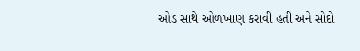ઓડ સાથે ઓળખાણ કરાવી હતી અને સોદો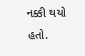નક્કી થયો હતો.